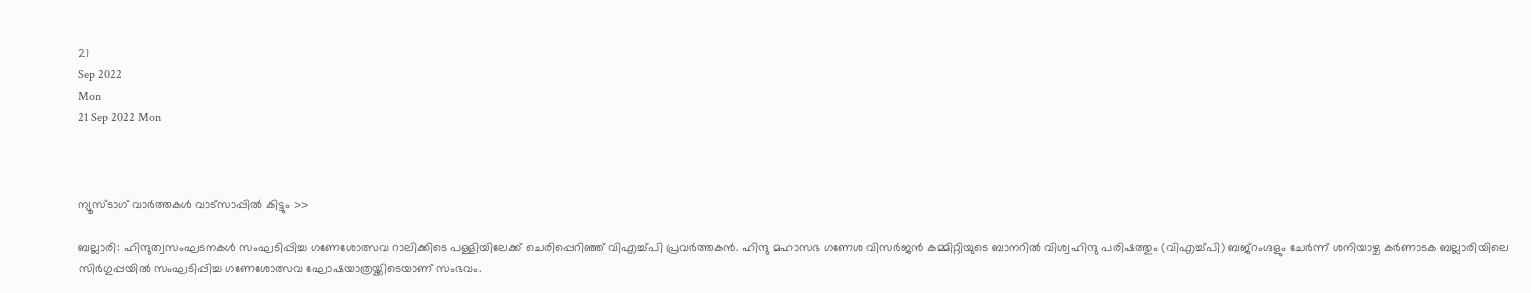21
Sep 2022
Mon
21 Sep 2022 Mon



ന്യൂസ്ടാഗ് വാര്‍ത്തകള്‍ വാട്‌സാപ്പില്‍ കിട്ടും >>

ബല്ലാരി: ഹിന്ദുത്വസംഘടനകൾ സംഘടിപ്പിച്ച ഗണേശോത്സവ റാലിക്കിടെ പള്ളിയിലേക്ക് ചെരിപ്പെറിഞ്ഞ് വിഎച്ച്പി പ്രവർത്തകൻ. ഹിന്ദു മഹാസഭ ഗണേശ വിസർജൻ കമ്മിറ്റിയുടെ ബാനറിൽ വിശ്വഹിന്ദു പരിഷത്തും (വിഎച്ച്‌പി) ബജ്‌റംഗ്ദളും ചേർന്ന് ശനിയാഴ്ച കർണാടക ബല്ലാരിയിലെ സിർഗുപ്പയിൽ സംഘടിപ്പിച്ച ഗണേശോത്സവ ഘോഷയാത്രയ്ക്കിടെയാണ് സംഭവം.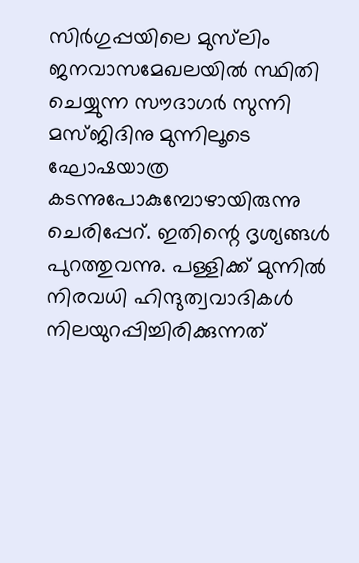സിർഗുപ്പയിലെ മുസ്‌ലിം ജനവാസമേഖലയിൽ സ്ഥിതി ചെയ്യുന്ന സൗദാഗർ സുന്നി മസ്ജിദിനു മുന്നിലൂടെ ഘോഷയാത്ര കടന്നുപോകുമ്പോഴായിരുന്നു ചെരിപ്പേറ്. ഇതിന്റെ ദൃശ്യങ്ങൾ പുറത്തുവന്നു. പള്ളിക്ക് മുന്നിൽ നിരവധി ഹിന്ദുത്വവാദികൾ നിലയുറപ്പിച്ചിരിക്കുന്നത്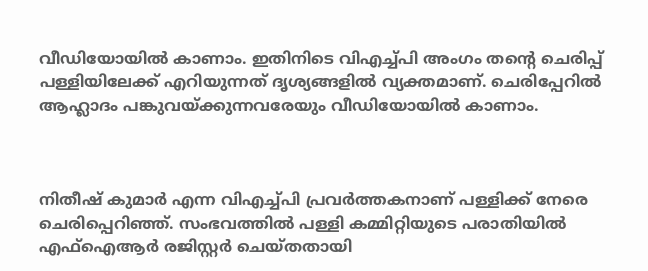വീഡിയോയിൽ കാണാം. ഇതിനിടെ വിഎച്ച്പി അംഗം തന്റെ ചെരിപ്പ് പള്ളിയിലേക്ക് എറിയുന്നത് ദൃശ്യങ്ങളിൽ വ്യക്തമാണ്. ചെരിപ്പേറിൽ ആഹ്ലാദം പങ്കുവയ്ക്കുന്നവരേയും വീഡിയോയിൽ കാണാം.



നിതീഷ് കുമാർ എന്ന വിഎച്ച്പി പ്രവർത്തകനാണ് പള്ളിക്ക് നേരെ ചെരിപ്പെറിഞ്ഞ്. സംഭവത്തിൽ പള്ളി കമ്മിറ്റിയുടെ പരാതിയിൽ എഫ്ഐആർ രജിസ്റ്റർ ചെയ്തതായി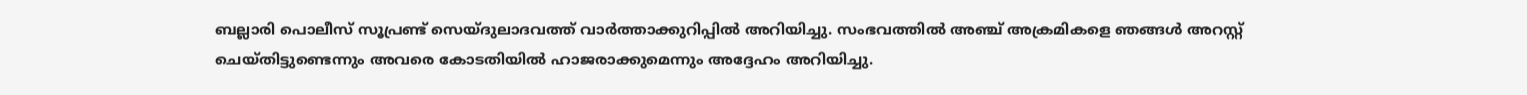ബല്ലാരി പൊലീസ് സൂപ്രണ്ട് സെയ്ദുലാദവത്ത് വാർത്താക്കുറിപ്പിൽ അറിയിച്ചു. സംഭവത്തിൽ അഞ്ച് അക്രമികളെ ഞങ്ങൾ അറസ്റ്റ് ചെയ്തിട്ടുണ്ടെന്നും അവരെ കോടതിയിൽ ഹാജരാക്കുമെന്നും അദ്ദേഹം അറിയിച്ചു.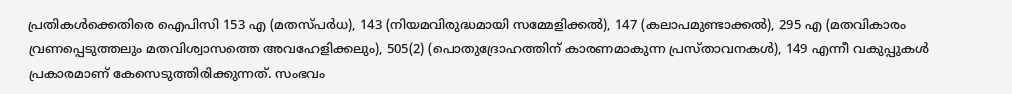പ്രതികൾക്കെതിരെ ഐപിസി 153 എ (മതസ്പർധ), 143 (നിയമവിരുദ്ധമായി സമ്മേളിക്കൽ), 147 (കലാപമുണ്ടാക്കൽ), 295 എ (മതവികാരം വ്രണപ്പെടുത്തലും മതവിശ്വാസത്തെ അവഹേളിക്കലും), 505(2) (പൊതുദ്രോഹത്തിന് കാരണമാകുന്ന പ്രസ്താവനകൾ), 149 എന്നീ വകുപ്പുകൾ പ്രകാരമാണ് കേസെടുത്തിരിക്കുന്നത്. സംഭവം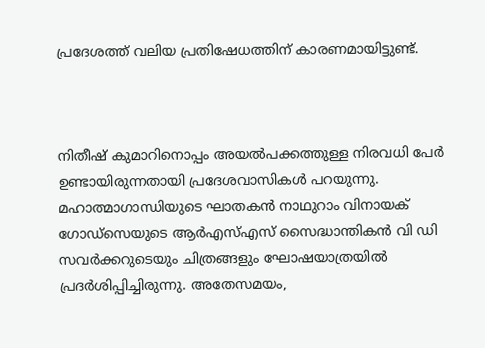പ്രദേശത്ത് വലിയ പ്രതിഷേധത്തിന് കാരണമായിട്ടുണ്ട്.



നിതീഷ് കുമാറിനൊപ്പം അയൽപക്കത്തുള്ള നിരവധി പേർ ഉണ്ടായിരുന്നതായി പ്രദേശവാസികൾ പറയുന്നു. മഹാത്മാഗാന്ധിയുടെ ഘാതകൻ നാഥുറാം വിനായക് ഗോഡ്‌സെയുടെ ആർഎസ്എസ് സൈദ്ധാന്തികൻ വി ഡി സവർക്കറുടെയും ചിത്രങ്ങളും ഘോഷയാത്രയിൽ പ്രദർശിപ്പിച്ചിരുന്നു. അതേസമയം,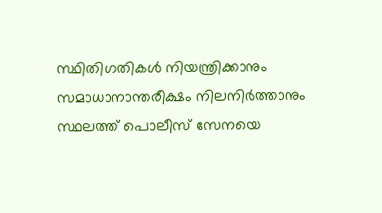സ്ഥിതിഗതികൾ നിയന്ത്രിക്കാനും സമാധാനാന്തരീക്ഷം നിലനിർത്താനും സ്ഥലത്ത് പൊലീസ് സേനയെ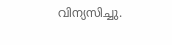വിന്യസിച്ചു.